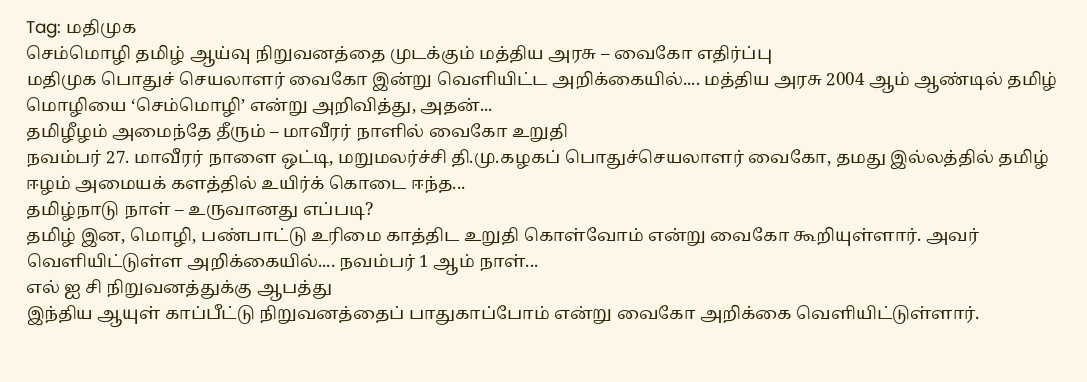Tag: மதிமுக
செம்மொழி தமிழ் ஆய்வு நிறுவனத்தை முடக்கும் மத்திய அரசு – வைகோ எதிர்ப்பு
மதிமுக பொதுச் செயலாளர் வைகோ இன்று வெளியிட்ட அறிக்கையில்.... மத்திய அரசு 2004 ஆம் ஆண்டில் தமிழ் மொழியை ‘செம்மொழி’ என்று அறிவித்து, அதன்...
தமிழீழம் அமைந்தே தீரும் – மாவீரர் நாளில் வைகோ உறுதி
நவம்பர் 27. மாவீரர் நாளை ஒட்டி, மறுமலர்ச்சி தி.மு.கழகப் பொதுச்செயலாளர் வைகோ, தமது இல்லத்தில் தமிழ் ஈழம் அமையக் களத்தில் உயிர்க் கொடை ஈந்த...
தமிழ்நாடு நாள் – உருவானது எப்படி?
தமிழ் இன, மொழி, பண்பாட்டு உரிமை காத்திட உறுதி கொள்வோம் என்று வைகோ கூறியுள்ளார். அவர் வெளியிட்டுள்ள அறிக்கையில்.... நவம்பர் 1 ஆம் நாள்...
எல் ஐ சி நிறுவனத்துக்கு ஆபத்து
இந்திய ஆயுள் காப்பீட்டு நிறுவனத்தைப் பாதுகாப்போம் என்று வைகோ அறிக்கை வெளியிட்டுள்ளார்.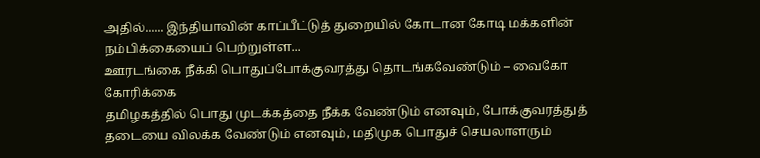அதில்...... இந்தியாவின் காப்பீட்டுத் துறையில் கோடான கோடி மக்களின் நம்பிக்கையைப் பெற்றுள்ள...
ஊரடங்கை நீக்கி பொதுப்போக்குவரத்து தொடங்கவேண்டும் – வைகோ கோரிக்கை
தமிழகத்தில் பொது முடக்கத்தை நீக்க வேண்டும் எனவும், போக்குவரத்துத் தடையை விலக்க வேண்டும் எனவும், மதிமுக பொதுச் செயலாளரும்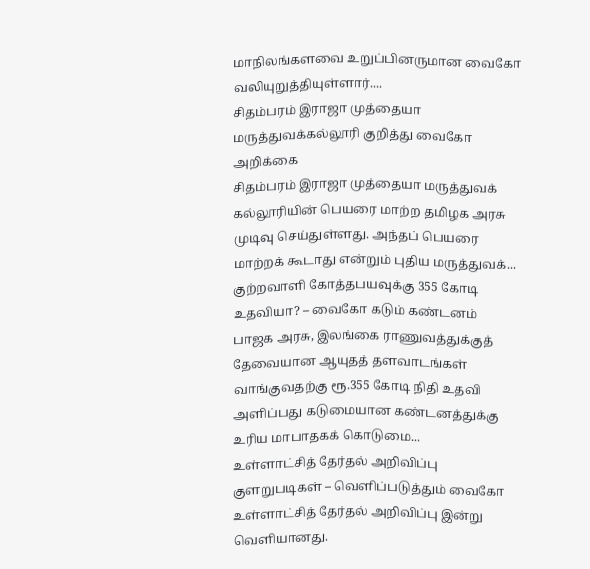மாநிலங்களவை உறுப்பினருமான வைகோ வலியுறுத்தியுள்ளார்....
சிதம்பரம் இராஜா முத்தையா மருத்துவக்கல்லூரி குறித்து வைகோ அறிக்கை
சிதம்பரம் இராஜா முத்தையா மருத்துவக் கல்லூரியின் பெயரை மாற்ற தமிழக அரசு முடிவு செய்துள்ளது. அந்தப் பெயரை மாற்றக் கூடாது என்றும் புதிய மருத்துவக்...
குற்றவாளி கோத்தபயவுக்கு 355 கோடி உதவியா? – வைகோ கடும் கண்டனம்
பாஜக அரசு, இலங்கை ராணுவத்துக்குத் தேவையான ஆயுதத் தளவாடங்கள் வாங்குவதற்கு ரூ.355 கோடி நிதி உதவி அளிப்பது கடுமையான கண்டனத்துக்கு உரிய மாபாதகக் கொடுமை...
உள்ளாட்சித் தேர்தல் அறிவிப்பு குளறுபடிகள் – வெளிப்படுத்தும் வைகோ
உள்ளாட்சித் தேர்தல் அறிவிப்பு இன்று வெளியானது.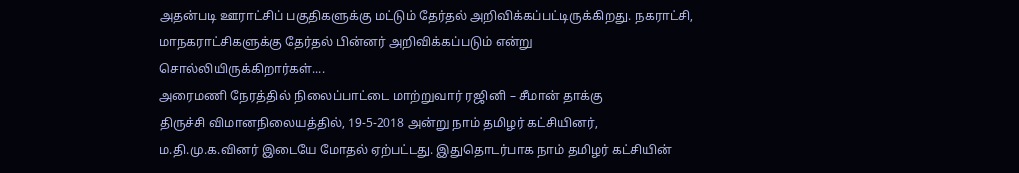அதன்படி ஊராட்சிப் பகுதிகளுக்கு மட்டும் தேர்தல் அறிவிக்கப்பட்டிருக்கிறது. நகராட்சி, மாநகராட்சிகளுக்கு தேர்தல் பின்னர் அறிவிக்கப்படும் என்று சொல்லியிருக்கிறார்கள்....
அரைமணி நேரத்தில் நிலைப்பாட்டை மாற்றுவார் ரஜினி – சீமான் தாக்கு
திருச்சி விமானநிலையத்தில், 19-5-2018 அன்று நாம் தமிழர் கட்சியினர், ம.தி.மு.க.வினர் இடையே மோதல் ஏற்பட்டது. இதுதொடர்பாக நாம் தமிழர் கட்சியின்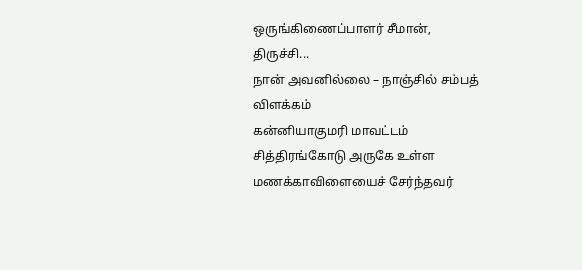ஒருங்கிணைப்பாளர் சீமான், திருச்சி...
நான் அவனில்லை – நாஞ்சில் சம்பத் விளக்கம்
கன்னியாகுமரி மாவட்டம் சித்திரங்கோடு அருகே உள்ள மணக்காவிளையைச் சேர்ந்தவர்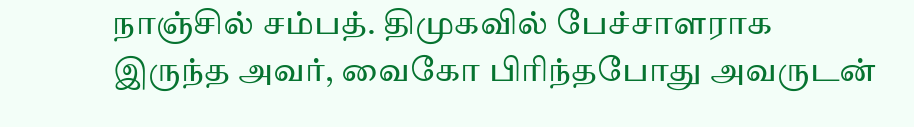நாஞ்சில் சம்பத். திமுகவில் பேச்சாளராக இருந்த அவர், வைகோ பிரிந்தபோது அவருடன்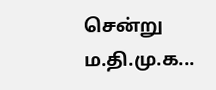சென்று ம.தி.மு.க...